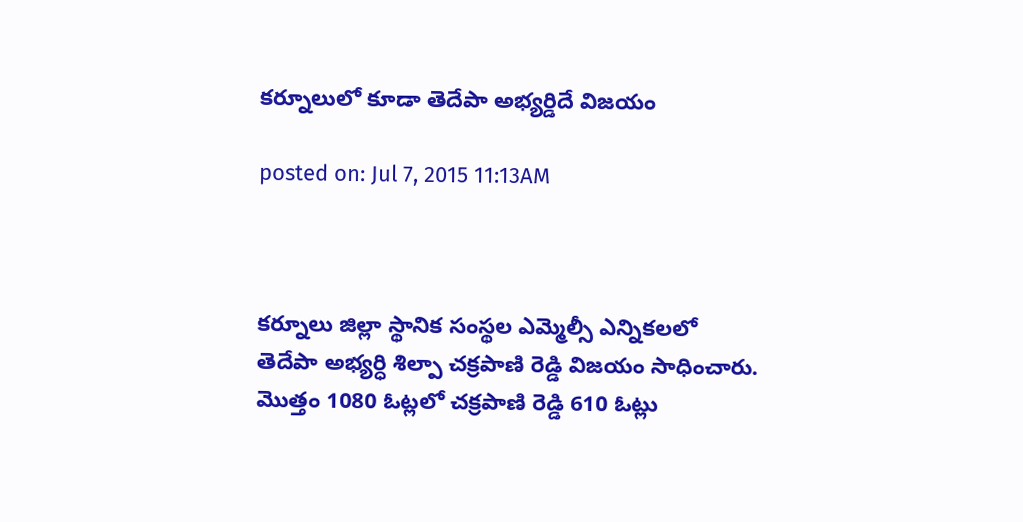కర్నూలులో కూడా తెదేపా అభ్యర్డిదే విజయం

posted on: Jul 7, 2015 11:13AM



కర్నూలు జిల్లా స్థానిక సంస్థల ఎమ్మెల్సీ ఎన్నికలలో తెదేపా అభ్యర్ధి శిల్పా చక్రపాణి రెడ్డి విజయం సాధించారు. మొత్తం 1080 ఓట్లలో చక్రపాణి రెడ్డి 610 ఓట్లు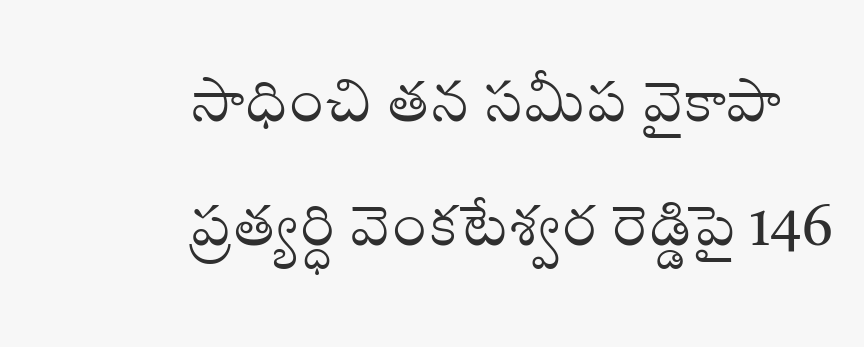సాధించి తన సమీప వైకాపా ప్రత్యర్ధి వెంకటేశ్వర రెడ్డిపై 146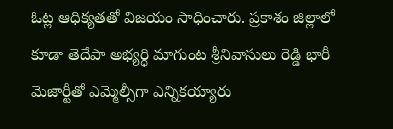ఓట్ల ఆధిక్యతతో విజయం సాధించారు. ప్రకాశం జిల్లాలో కూడా తెదేపా అభ్యర్ధి మాగుంట శ్రీనివాసులు రెడ్డి భారీ మెజార్టీతో ఎమ్మెల్సీగా ఎన్నికయ్యారు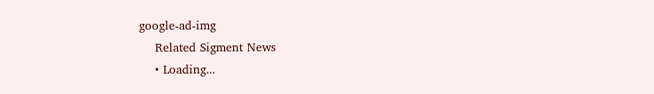google-ad-img
    Related Sigment News
    • Loading...